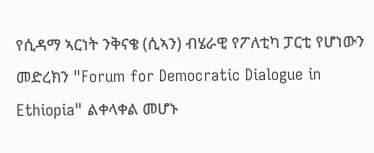የሲዳማ ኣርነት ንቅናቄ (ሲኣን) ብሄራዊ የፖለቲካ ፓርቲ የሆነውን መድረክን "Forum for Democratic Dialogue in Ethiopia" ልቀላቀል መሆኑ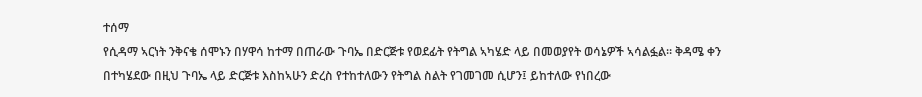ተሰማ
የሲዳማ ኣርነት ንቅናቄ ሰሞኑን በሃዋሳ ከተማ በጠራው ጉባኤ በድርጅቱ የወደፊት የትግል ኣካሄድ ላይ በመወያየት ወሳኔዎች ኣሳልፏል። ቅዳሜ ቀን በተካሄደው በዚህ ጉባኤ ላይ ድርጅቱ እስከኣሁን ድረስ የተከተለውን የትግል ስልት የገመገመ ሲሆን፤ ይከተለው የነበረው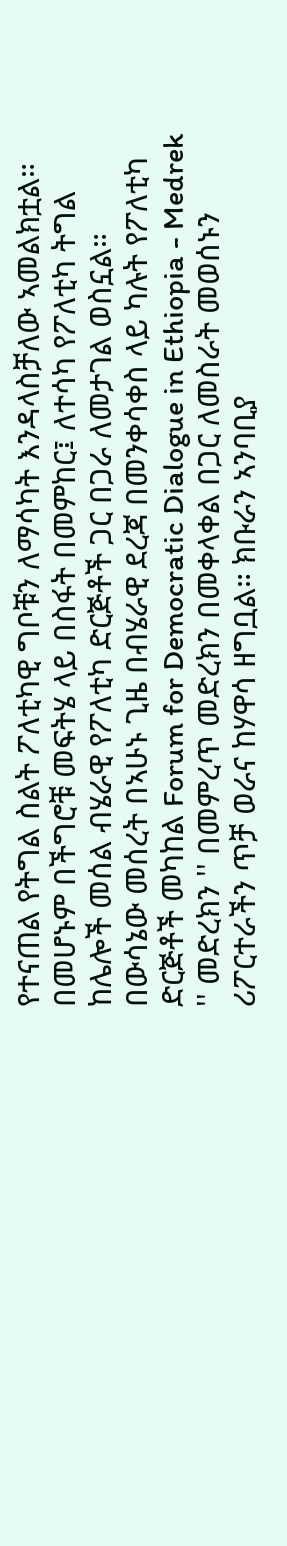የተናጠል የትግል ስልት ፖለቲካዊ ግቦቹን ለማሳካት እንዳላስቻለው ኣመልክቷል። በመሆኑም በችግሮቹ መፍትሄ ላይ በስፋት በመምከር፤ ለተሳካ የፖለቲካ ትግል ከሌሎች መሰል ብሄራዊ የፖለቲካ ድርጅቶች ጋር በጋራ ለመታገል ወስኗል። በውሳኔው መሰረት በኣሁኑ ጊዜ በብሄራዊ ደረጃ በመንቀሳቀስ ላይ ካሉት የፖለቲካ ድርጅቶች መካከል Forum for Democratic Dialogue in Ethiopia - Medrek '' መድረክን '' በመምረጥ መድረክን በመቀላቀል በጋር ለመስራት መወሰኑን ሪፖርተራችን ጥቻ ወራና ከሃዋሳ ዘግቧል። ክቡራን ኣንባቢያ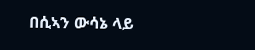በሲኣን ውሳኔ ላይ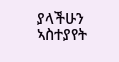ያላችሁን ኣስተያየት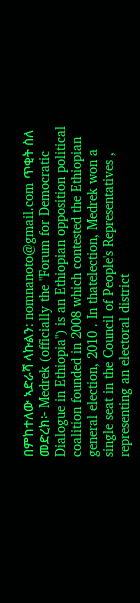በምከተለው ኣድራሻ ላኩልን: nomnanoto@gmail.com ጥቂት ስለ መድረክ፦ Medrek (officially the "Forum for Democratic Dialogue in Ethiopia") is an Ethiopian opposition political coalition founded in 2008 which contested the Ethiopian general election, 2010 . In thatelection, Medrek won a single seat in the Council of People's Representatives , representing an electoral district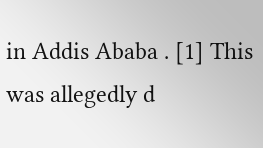in Addis Ababa . [1] This was allegedly d